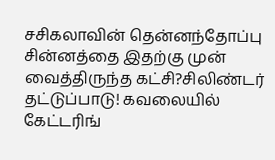சசிகலாவின் தென்னந்தோப்பு சின்னத்தை இதற்கு முன் வைத்திருந்த கட்சி?சிலிண்டர் தட்டுப்பாடு! கவலையில் கேட்டரிங்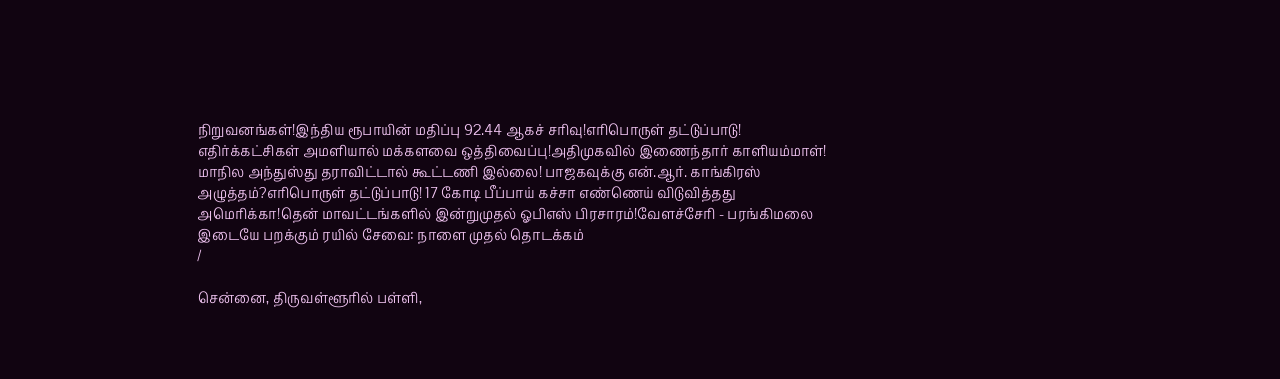நிறுவனங்கள்!இந்திய ரூபாயின் மதிப்பு 92.44 ஆகச் சரிவு!எரிபொருள் தட்டுப்பாடு! எதிர்க்கட்சிகள் அமளியால் மக்களவை ஒத்திவைப்பு!அதிமுகவில் இணைந்தார் காளியம்மாள்! மாநில அந்துஸ்து தராவிட்டால் கூட்டணி இல்லை! பாஜகவுக்கு என்.ஆர். காங்கிரஸ் அழுத்தம்?எரிபொருள் தட்டுப்பாடு! 17 கோடி பீப்பாய் கச்சா எண்ணெய் விடுவித்தது அமெரிக்கா!தென் மாவட்டங்களில் இன்றுமுதல் ஓபிஎஸ் பிரசாரம்!வேளச்சேரி - பரங்கிமலை இடையே பறக்கும் ரயில் சேவை: நாளை முதல் தொடக்கம்
/

சென்னை, திருவள்ளூரில் பள்ளி,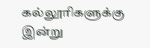கல்லூரிகளுக்கு இன்று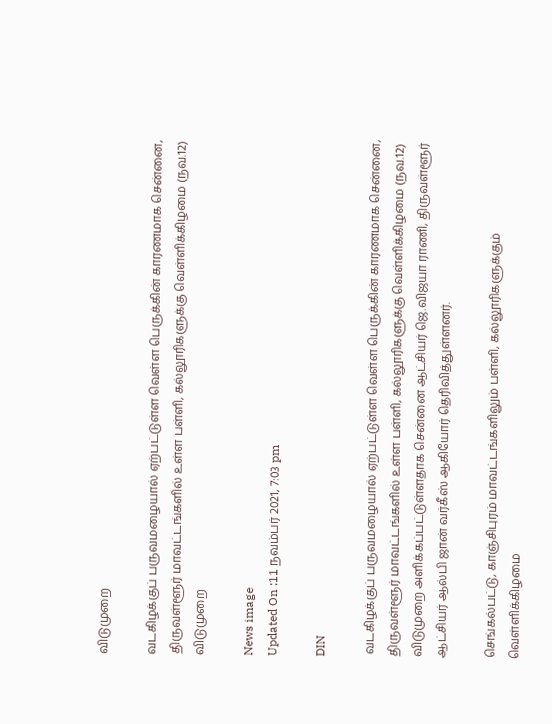விடுமுறை

வடகிழக்குப் பருவமழையால் ஏற்பட்டுள்ள வெள்ள பெருக்கின் காரணமாக சென்னை, திருவள்ளூர் மாவட்டங்களில் உள்ள பள்ளி, கல்லூரிகளுக்கு வெள்ளிக்கிழமை (நவ.12) விடுமுறை

News image
Updated On :11 நவம்பர் 2021, 7:03 pm

DIN

 வடகிழக்குப் பருவமழையால் ஏற்பட்டுள்ள வெள்ள பெருக்கின் காரணமாக சென்னை, திருவள்ளூர் மாவட்டங்களில் உள்ள பள்ளி, கல்லூரிகளுக்கு வெள்ளிக்கிழமை (நவ.12) விடுமுறை அளிக்கப்பட்டுள்ளதாக சென்னை ஆட்சியர் ஜெ.விஜயா ராணி, திருவள்ளூர் ஆட்சியர் ஆல்பி ஜான் வர்கீஸ் ஆகியோர் தெரிவித்துள்ளனர்.

செங்கல்பட்டு, காஞ்சிபுரம் மாவட்டங்களிலும் பள்ளி, கல்லூரிகளுக்கும் வெள்ளிக்கிழமை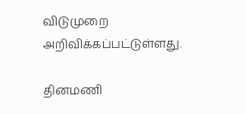விடுமுறை அறிவிக்கப்பட்டுள்ளது.

தினமணி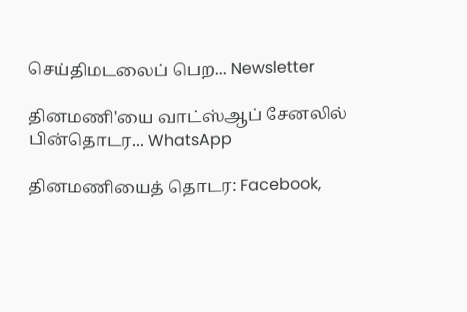செய்திமடலைப் பெற... Newsletter

தினமணி'யை வாட்ஸ்ஆப் சேனலில் பின்தொடர... WhatsApp

தினமணியைத் தொடர: Facebook,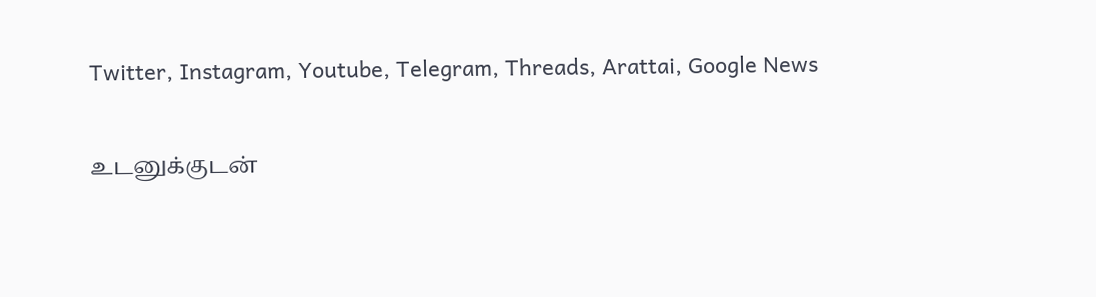Twitter, Instagram, Youtube, Telegram, Threads, Arattai, Google News

உடனுக்குடன்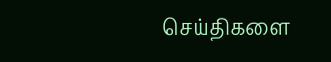செய்திகளை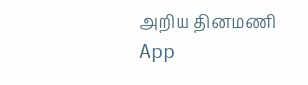அறிய தினமணி App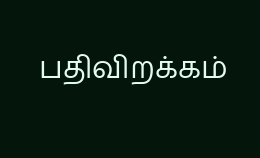பதிவிறக்கம்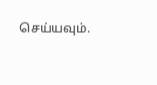செய்யவும்.